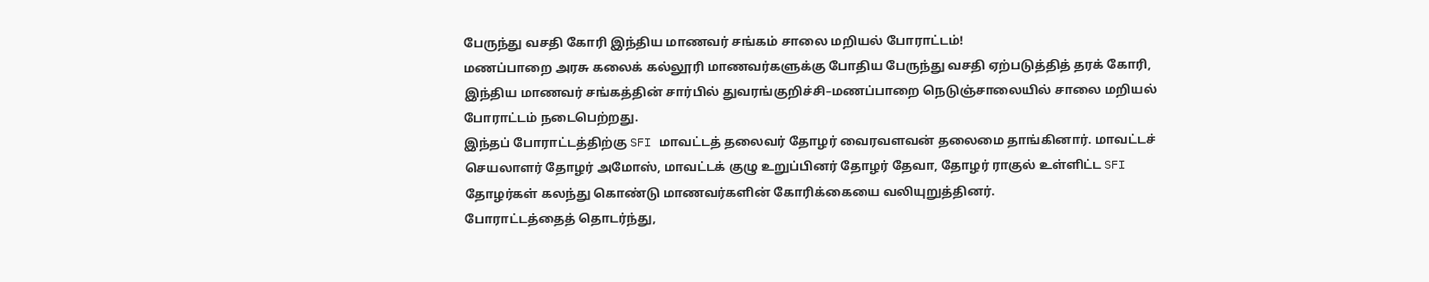பேருந்து வசதி கோரி இந்திய மாணவர் சங்கம் சாலை மறியல் போராட்டம்!
மணப்பாறை அரசு கலைக் கல்லூரி மாணவர்களுக்கு போதிய பேருந்து வசதி ஏற்படுத்தித் தரக் கோரி, இந்திய மாணவர் சங்கத்தின் சார்பில் துவரங்குறிச்சி–மணப்பாறை நெடுஞ்சாலையில் சாலை மறியல் போராட்டம் நடைபெற்றது.
இந்தப் போராட்டத்திற்கு SFI மாவட்டத் தலைவர் தோழர் வைரவளவன் தலைமை தாங்கினார். மாவட்டச் செயலாளர் தோழர் அமோஸ், மாவட்டக் குழு உறுப்பினர் தோழர் தேவா, தோழர் ராகுல் உள்ளிட்ட SFI தோழர்கள் கலந்து கொண்டு மாணவர்களின் கோரிக்கையை வலியுறுத்தினர்.
போராட்டத்தைத் தொடர்ந்து,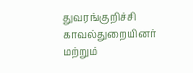துவரங்குறிச்சி காவல்துறையினர் மற்றும்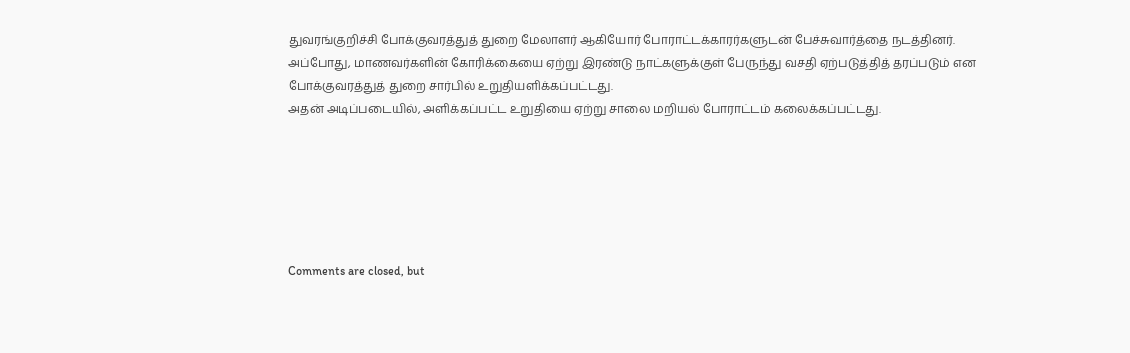துவரங்குறிச்சி போக்குவரத்துத் துறை மேலாளர் ஆகியோர் போராட்டக்காரர்களுடன் பேச்சுவார்த்தை நடத்தினர்.
அப்போது, மாணவர்களின் கோரிக்கையை ஏற்று இரண்டு நாட்களுக்குள் பேருந்து வசதி ஏற்படுத்தித் தரப்படும் என போக்குவரத்துத் துறை சார்பில் உறுதியளிக்கப்பட்டது.
அதன் அடிப்படையில், அளிக்கப்பட்ட உறுதியை ஏற்று சாலை மறியல் போராட்டம் கலைக்கப்பட்டது.






Comments are closed, but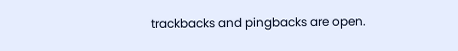trackbacks and pingbacks are open.